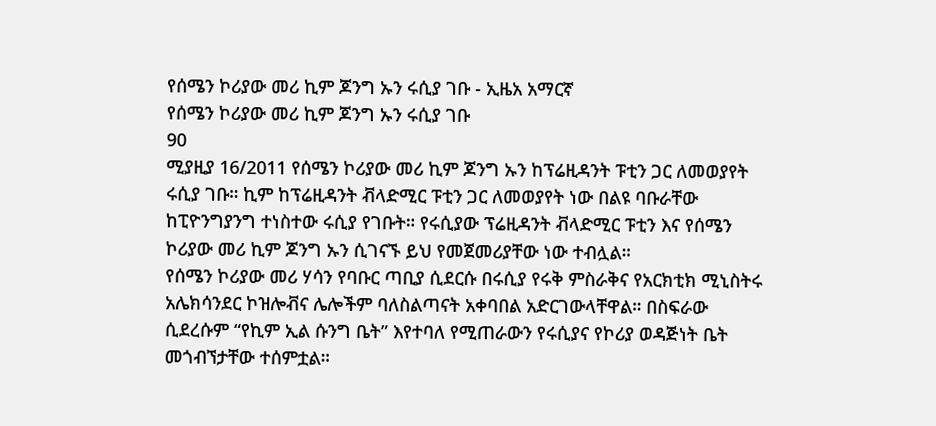የሰሜን ኮሪያው መሪ ኪም ጆንግ ኡን ሩሲያ ገቡ - ኢዜአ አማርኛ
የሰሜን ኮሪያው መሪ ኪም ጆንግ ኡን ሩሲያ ገቡ
90
ሚያዚያ 16/2011 የሰሜን ኮሪያው መሪ ኪም ጆንግ ኡን ከፕሬዚዳንት ፑቲን ጋር ለመወያየት ሩሲያ ገቡ። ኪም ከፕሬዚዳንት ቭላድሚር ፑቲን ጋር ለመወያየት ነው በልዩ ባቡራቸው ከፒዮንግያንግ ተነስተው ሩሲያ የገቡት። የሩሲያው ፕሬዚዳንት ቭላድሚር ፑቲን እና የሰሜን ኮሪያው መሪ ኪም ጆንግ ኡን ሲገናኙ ይህ የመጀመሪያቸው ነው ተብሏል።
የሰሜን ኮሪያው መሪ ሃሳን የባቡር ጣቢያ ሲደርሱ በሩሲያ የሩቅ ምስራቅና የአርክቲክ ሚኒስትሩ አሌክሳንደር ኮዝሎቭና ሌሎችም ባለስልጣናት አቀባበል አድርገውላቸዋል። በስፍራው ሲደረሱም “የኪም ኢል ሱንግ ቤት” እየተባለ የሚጠራውን የሩሲያና የኮሪያ ወዳጅነት ቤት መጎብኘታቸው ተሰምቷል።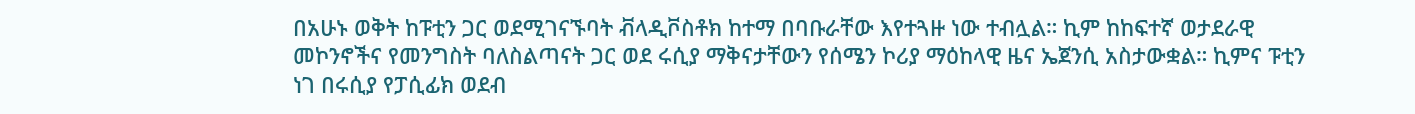በአሁኑ ወቅት ከፑቲን ጋር ወደሚገናኙባት ቭላዲቮስቶክ ከተማ በባቡራቸው እየተጓዙ ነው ተብሏል። ኪም ከከፍተኛ ወታደራዊ መኮንኖችና የመንግስት ባለስልጣናት ጋር ወደ ሩሲያ ማቅናታቸውን የሰሜን ኮሪያ ማዕከላዊ ዜና ኤጀንሲ አስታውቋል። ኪምና ፑቲን ነገ በሩሲያ የፓሲፊክ ወደብ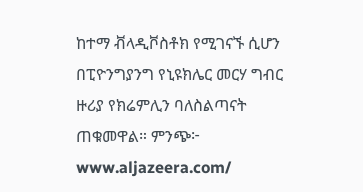ከተማ ቭላዲቮስቶክ የሚገናኙ ሲሆን በፒዮንግያንግ የኒዩክሌር መርሃ ግብር ዙሪያ የክሬምሊን ባለስልጣናት ጠቁመዋል። ምንጭ፦ www.aljazeera.com/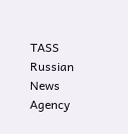TASS Russian News Agency